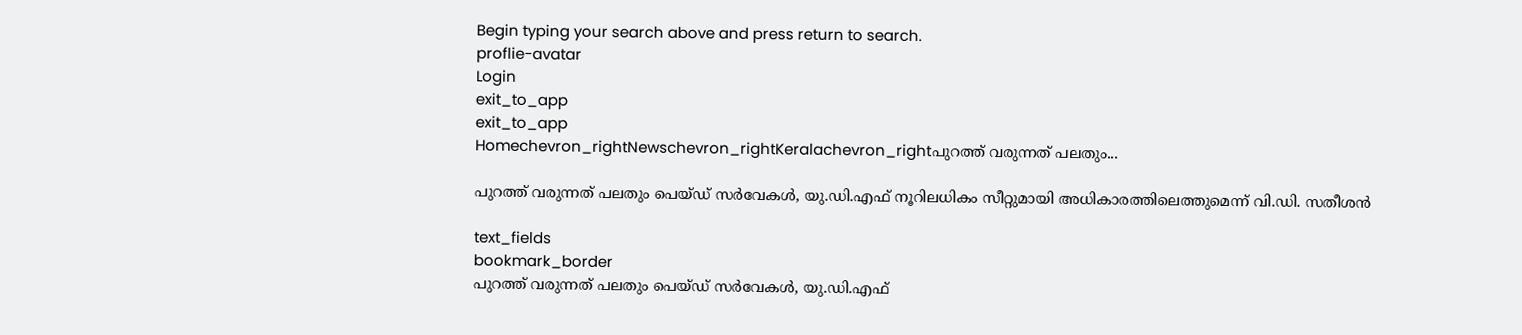Begin typing your search above and press return to search.
proflie-avatar
Login
exit_to_app
exit_to_app
Homechevron_rightNewschevron_rightKeralachevron_rightപുറത്ത് വരുന്നത് പലതും...

പുറത്ത് വരുന്നത് പലതും പെയ്ഡ് സർവേകൾ, യു.ഡി.എഫ് നൂറിലധികം സീറ്റുമായി അധികാരത്തിലെത്തുമെന്ന് വി.ഡി. സതീശൻ

text_fields
bookmark_border
പുറത്ത് വരുന്നത് പലതും പെയ്ഡ് സർവേകൾ, യു.ഡി.എഫ്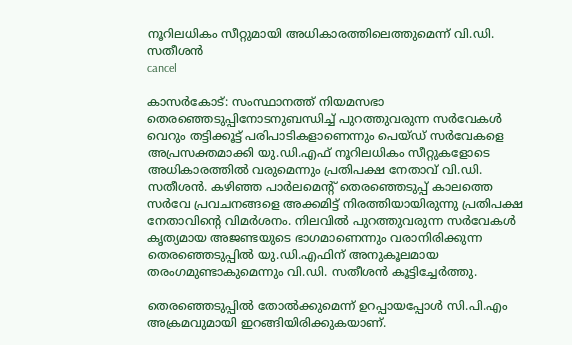നൂറിലധികം സീറ്റുമായി അധികാരത്തിലെത്തുമെന്ന് വി.ഡി. സതീശൻ
cancel

കാസര്‍കോട്: സംസ്ഥാനത്ത് നിയമസഭാ തെരഞ്ഞെടുപ്പിനോടനുബന്ധിച്ച് പുറത്തുവരുന്ന സർവേകൾ വെറും തട്ടിക്കൂട്ട് പരിപാടികളാണെന്നും പെയ്ഡ് സർവേകളെ അപ്രസക്തമാക്കി യു.ഡി.എഫ് നൂറിലധികം സീറ്റുകളോടെ അധികാരത്തിൽ വരുമെന്നും പ്രതിപക്ഷ നേതാവ് വി.ഡി. സതീശൻ. കഴിഞ്ഞ പാർലമെന്റ് തെരഞ്ഞെടുപ്പ് കാലത്തെ സർവേ പ്രവചനങ്ങളെ അക്കമിട്ട് നിരത്തിയായിരുന്നു പ്രതിപക്ഷ നേതാവിന്റെ വിമർശനം. നിലവിൽ പുറത്തുവരുന്ന സർവേകൾ കൃത്യമായ അജണ്ടയുടെ ഭാഗമാണെന്നും വരാനിരിക്കുന്ന തെരഞ്ഞെടുപ്പിൽ യു.ഡി.എഫിന് അനുകൂലമായ തരംഗമുണ്ടാകുമെന്നും വി.ഡി. സതീശൻ കൂട്ടിച്ചേർത്തു.

തെരഞ്ഞെടുപ്പില്‍ തോല്‍ക്കുമെന്ന് ഉറപ്പായപ്പോള്‍ സി.പി.എം അക്രമവുമായി ഇറങ്ങിയിരിക്കുകയാണ്.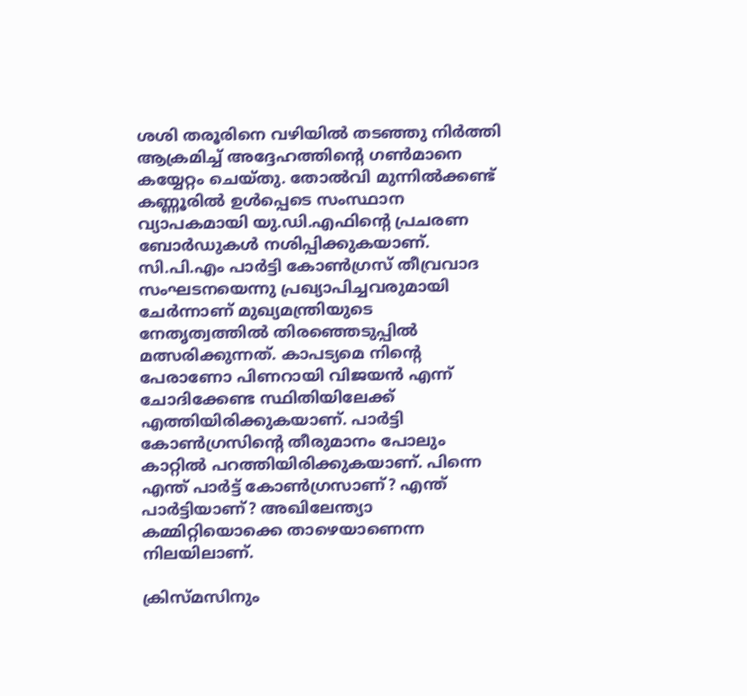ശശി തരൂരിനെ വഴിയില്‍ തടഞ്ഞു നിര്‍ത്തി ആക്രമിച്ച് അദ്ദേഹത്തിന്റെ ഗണ്‍മാനെ കയ്യേറ്റം ചെയ്തു. തോല്‍വി മുന്നില്‍ക്കണ്ട് കണ്ണൂരില്‍ ഉള്‍പ്പെടെ സംസ്ഥാന വ്യാപകമായി യു.ഡി.എഫിന്റെ പ്രചരണ ബോര്‍ഡുകള്‍ നശിപ്പിക്കുകയാണ്. സി.പി.എം പാര്‍ട്ടി കോണ്‍ഗ്രസ് തീവ്രവാദ സംഘടനയെന്നു പ്രഖ്യാപിച്ചവരുമായി ചേര്‍ന്നാണ് മുഖ്യമന്ത്രിയുടെ നേതൃത്വത്തില്‍ തിരഞ്ഞെടുപ്പില്‍ മത്സരിക്കുന്നത്. കാപട്യമെ നിന്റെ പേരാണോ പിണറായി വിജയന്‍ എന്ന് ചോദിക്കേണ്ട സ്ഥിതിയിലേക്ക് എത്തിയിരിക്കുകയാണ്. പാര്‍ട്ടി കോണ്‍ഗ്രസിന്റെ തീരുമാനം പോലും കാറ്റില്‍ പറത്തിയിരിക്കുകയാണ്. പിന്നെ എന്ത് പാര്‍ട്ട് കോണ്‍ഗ്രസാണ്? എന്ത് പാര്‍ട്ടിയാണ്? അഖിലേന്ത്യാ കമ്മിറ്റിയൊക്കെ താഴെയാണെന്ന നിലയിലാണ്.

ക്രിസ്മസിനും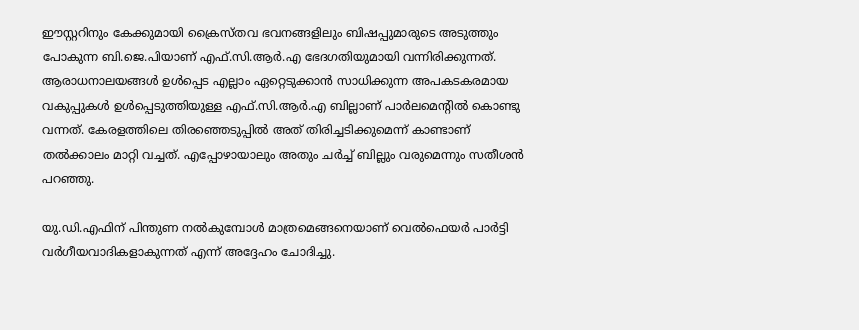ഈസ്റ്ററിനും കേക്കുമായി ക്രൈസ്തവ ഭവനങ്ങളിലും ബിഷപ്പുമാരുടെ അടുത്തും പോകുന്ന ബി.ജെ.പിയാണ് എഫ്.സി.ആര്‍.എ ഭേദഗതിയുമായി വന്നിരിക്കുന്നത്. ആരാധനാലയങ്ങള്‍ ഉള്‍പ്പെട എല്ലാം ഏറ്റെടുക്കാന്‍ സാധിക്കുന്ന അപകടകരമായ വകുപ്പുകള്‍ ഉള്‍പ്പെടുത്തിയുള്ള എഫ്.സി.ആര്‍.എ ബില്ലാണ് പാര്‍ലമെന്റില്‍ കൊണ്ടു വന്നത്. കേരളത്തിലെ തിരഞ്ഞെടുപ്പില്‍ അത് തിരിച്ചടിക്കുമെന്ന് കാണ്ടാണ് തല്‍ക്കാലം മാറ്റി വച്ചത്. എപ്പോഴായാലും അതും ചര്‍ച്ച് ബില്ലും വരുമെന്നും സതീശൻ പറഞ്ഞു.

യു.ഡി.എഫിന് പിന്തുണ നൽകുമ്പോൾ മാത്രമെങ്ങനെയാണ് വെൽഫെയർ പാർട്ടി വർഗീയവാദികളാകുന്നത് എന്ന് അദ്ദേഹം ചോദിച്ചു.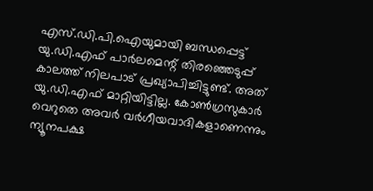എസ്.ഡി.പി.ഐയുമായി ബന്ധപ്പെട്ട് യു.ഡി.എഫ് പാര്‍ലമെന്റ് തിരഞ്ഞെടുപ്പ് കാലത്ത് നിലപാട് പ്രഖ്യാപിച്ചിട്ടുണ്ട്. അത് യു.ഡി.എഫ് മാറ്റിയിട്ടില്ല. കോണ്‍ഗ്രസുകാര്‍ വെറുതെ അവര്‍ വര്‍ഗീയവാദികളാണെന്നും ന്യൂനപക്ഷ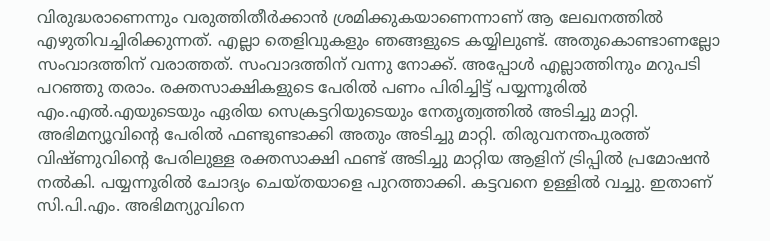വിരുദ്ധരാണെന്നും വരുത്തിതീര്‍ക്കാന്‍ ശ്രമിക്കുകയാണെന്നാണ് ആ ലേഖനത്തില്‍ എഴുതിവച്ചിരിക്കുന്നത്. എല്ലാ തെളിവുകളും ഞങ്ങളുടെ കയ്യിലുണ്ട്. അതുകൊണ്ടാണല്ലോ സംവാദത്തിന് വരാത്തത്. സംവാദത്തിന് വന്നു നോക്ക്. അപ്പോള്‍ എല്ലാത്തിനും മറുപടി പറഞ്ഞു തരാം. രക്തസാക്ഷികളുടെ പേരില്‍ പണം പിരിച്ചിട്ട് പയ്യന്നൂരില്‍ എം.എല്‍.എയുടെയും ഏരിയ സെക്രട്ടറിയുടെയും നേതൃത്വത്തില്‍ അടിച്ചു മാറ്റി. അഭിമന്യൂവിന്റെ പേരില്‍ ഫണ്ടുണ്ടാക്കി അതും അടിച്ചു മാറ്റി. തിരുവനന്തപുരത്ത് വിഷ്ണുവിന്റെ പേരിലുള്ള രക്തസാക്ഷി ഫണ്ട് അടിച്ചു മാറ്റിയ ആളിന് ട്രിപ്പില്‍ പ്രമോഷന്‍ നല്‍കി. പയ്യന്നൂരില്‍ ചോദ്യം ചെയ്തയാളെ പുറത്താക്കി. കട്ടവനെ ഉള്ളില്‍ വച്ചു. ഇതാണ് സി.പി.എം. അഭിമന്യുവിനെ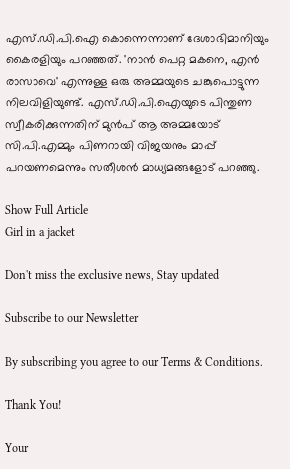എസ്.ഡി.പി.ഐ കൊന്നെന്നാണ് ദേശാഭിമാനിയും കൈരളിയും പറഞ്ഞത്. 'നാന്‍ പെറ്റ മകനെ, എന്‍ രാസാവെ' എന്നുള്ള ഒരു അമ്മയുടെ ചങ്കുപൊട്ടുന്ന നിലവിളിയുണ്ട്. എസ്.ഡി.പി.ഐയുടെ പിന്തുണ സ്വീകരിക്കുന്നതിന് മുന്‍പ് ആ അമ്മയോട് സി.പി.എമ്മും പിണറായി വിജയനും മാപ്പ് പറയണമെന്നും സതീശൻ മാധ‍‍്യമങ്ങളോട് പറഞ്ഞു.

Show Full Article
Girl in a jacket

Don't miss the exclusive news, Stay updated

Subscribe to our Newsletter

By subscribing you agree to our Terms & Conditions.

Thank You!

Your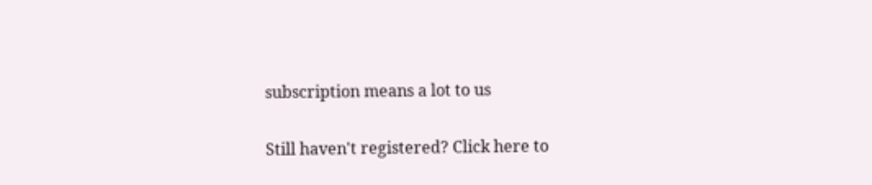subscription means a lot to us

Still haven't registered? Click here to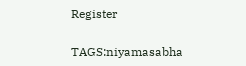Register

TAGS:niyamasabha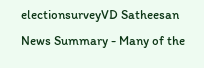electionsurveyVD Satheesan
News Summary - Many of the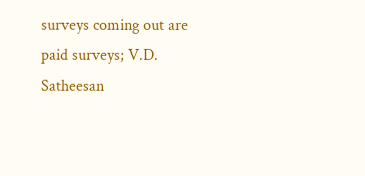surveys coming out are paid surveys; V.D. Satheesan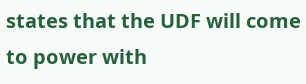states that the UDF will come to power with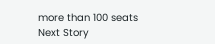more than 100 seats
Next Story